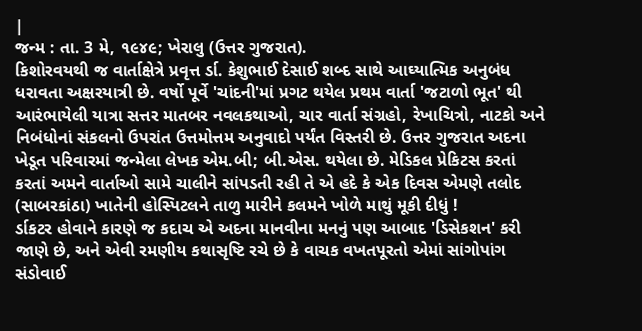|
જન્મ : તા. 3 મે, ૧૯૪૯; ખેરાલુ (ઉત્તર ગુજરાત).
કિશોરવયથી જ વાર્તાક્ષેત્રે પ્રવૃત્ત ર્ડા. કેશુભાઈ દેસાઈ શબ્દ સાથે આઘ્યાત્મિક અનુબંધ ધરાવતા અક્ષરયાત્રી છે. વર્ષો પૂર્વે 'ચાંદની'માં પ્રગટ થયેલ પ્રથમ વાર્તા 'જટાળો ભૂત' થી આરંભાયેલી યાત્રા સત્તર માતબર નવલકથાઓ, ચાર વાર્તા સંગ્રહો, રેખાચિત્રો, નાટકો અને નિબંધોનાં સંકલનો ઉપરાંત ઉત્તમોત્તમ અનુવાદો પર્યંત વિસ્તરી છે. ઉત્તર ગુજરાત અદના ખેડૂત પરિવારમાં જન્મેલા લેખક એમ.બી; બી.એસ. થયેલા છે. મેડિકલ પ્રેકિટસ કરતાં કરતાં અમને વાર્તાઓ સામે ચાલીને સાંપડતી રહી તે એ હદે કે એક દિવસ એમણે તલોદ (સાબરકાંઠા) ખાતેની હોસ્પિટલને તાળુ મારીને કલમને ખોળે માથું મૂકી દીધું !
ર્ડાકટર હોવાને કારણે જ કદાચ એ અદના માનવીના મનનું પણ આબાદ 'ડિસેકશન' કરી જાણે છે, અને એવી રમણીય કથાસૃષ્ટિ રચે છે કે વાચક વખતપૂરતો એમાં સાંગોપાંગ સંડોવાઈ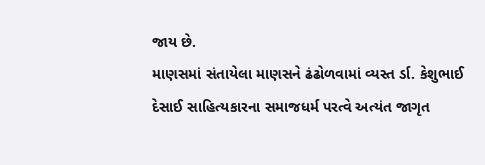જાય છે.
માણસમાં સંતાયેલા માણસને ઢંઢોળવામાં વ્યસ્ત ર્ડા. કેશુભાઈ દેસાઈ સાહિત્યકારના સમાજધર્મ પરત્વે અત્યંત જાગૃત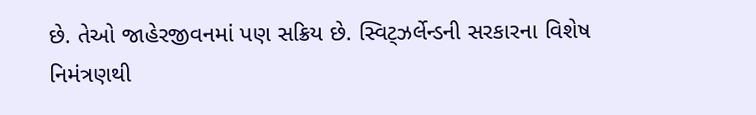છે. તેઓ જાહેરજીવનમાં પણ સક્રિય છે. સ્વિટ્ઝર્લેન્ડની સરકારના વિશેષ નિમંત્રણથી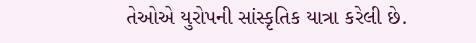તેઓએ યુરોપની સાંસ્કૃતિક યાત્રા કરેલી છે.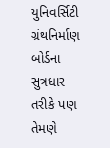યુનિવર્સિટી ગ્રંથનિર્માણ બોર્ડના સુત્રધાર તરીકે પણ તેમણે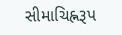સીમાચિહ્નરૂપ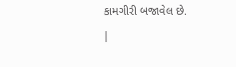કામગીરી બજાવેલ છે.
|